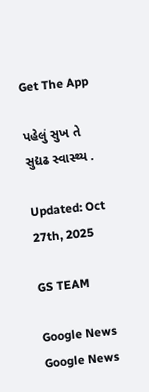Get The App

પહેલું સુખ તે સુદ્યઢ સ્વાસ્થ્ય .

Updated: Oct 27th, 2025

GS TEAM

Google News
Google News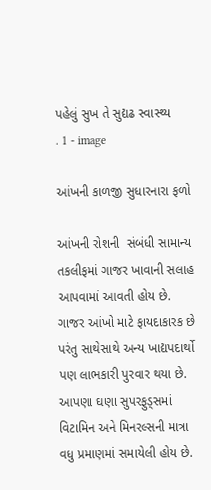પહેલું સુખ તે સુદ્યઢ સ્વાસ્થ્ય                                    . 1 - image

આંખની કાળજી સુધારનારા ફળો

આંખની રોશની  સંબંધી સામાન્ય તકલીફમાં ગાજર ખાવાની સલાહ આપવામાં આવતી હોય છે. ગાજર આંખો માટે ફાયદાકારક છે પરંતુ સાથેસાથે અન્ય ખાદ્યપદાર્થો પણ લાભકારી પુરવાર થયા છે. આપણા ઘણા સુપરફુડ્સમાં વિટામિન અને મિનરલ્સની માત્રા વધુ પ્રમાણમાં સમાયેલી હોય છે.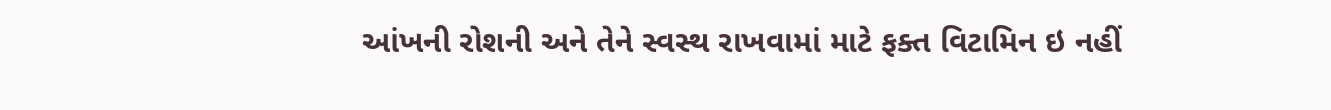આંખની રોશની અને તેને સ્વસ્થ રાખવામાં માટે ફક્ત વિટામિન ઇ નહીં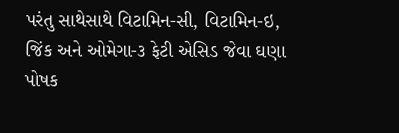પરંતુ સાથેસાથે વિટામિન-સી, વિટામિન-ઇ, જિંક અને ઓમેગા-૩ ફેટી એસિડ જેવા ઘણા પોષક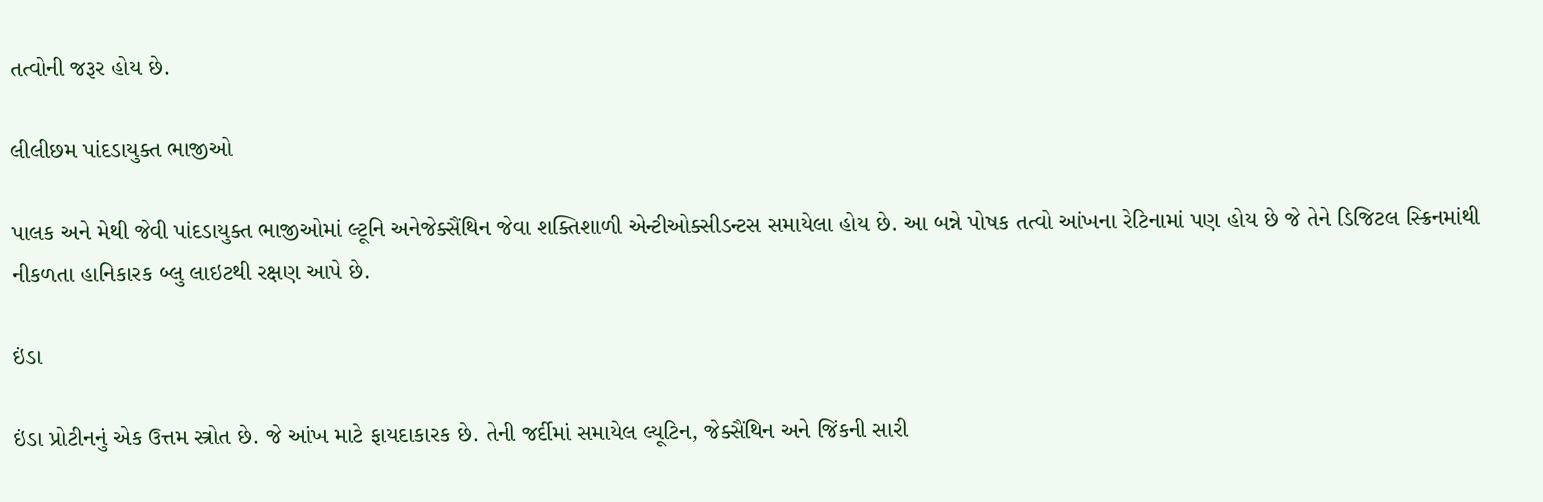તત્વોની જરૂર હોય છે.

લીલીછમ પાંદડાયુક્ત ભાજીઓ

પાલક અને મેથી જેવી પાંદડાયુક્ત ભાજીઓમાં લ્ટૂનિ અનેજેક્સૈંથિન જેવા શક્તિશાળી એન્ટીઓક્સીડન્ટસ સમાયેલા હોય છે. આ બન્ને પોષક તત્વો આંખના રેટિનામાં પણ હોય છે જે તેને ડિજિટલ સ્ક્રિનમાંથી નીકળતા હાનિકારક બ્લુ લાઇટથી રક્ષણ આપે છે.

ઇંડા

ઇંડા પ્રોટીનનું એક ઉત્તમ સ્ત્રોત છે. જે આંખ માટે ફાયદાકારક છે. તેની જર્દીમાં સમાયેલ લ્યૂટિન, જેક્સૈંથિન અને જિંકની સારી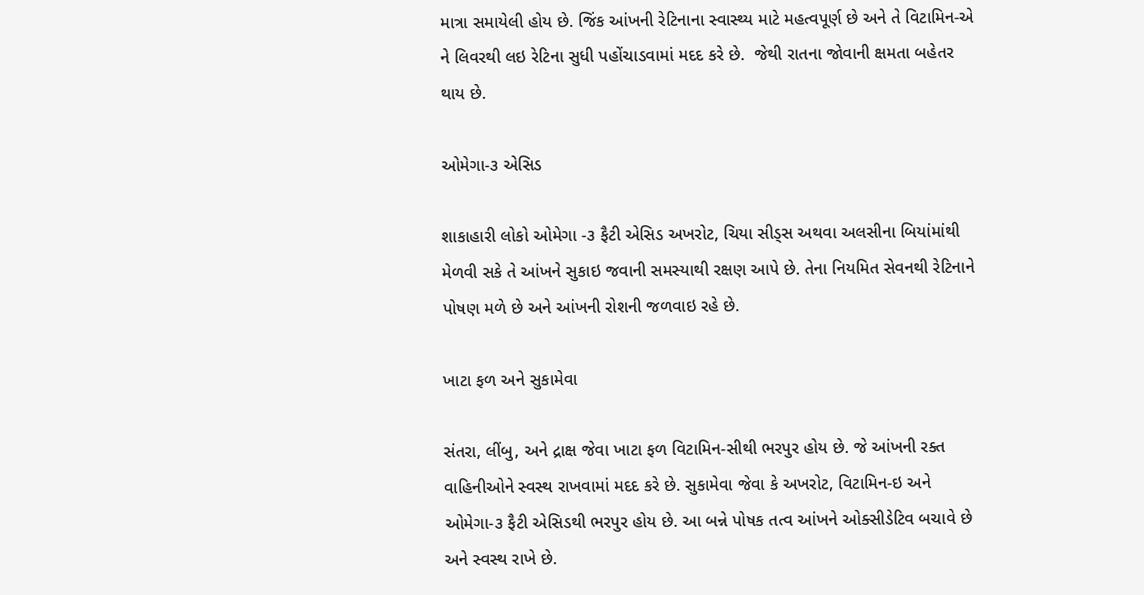માત્રા સમાયેલી હોય છે. જિંક આંખની રેટિનાના સ્વાસ્થ્ય માટે મહત્વપૂર્ણ છે અને તે વિટામિન-એ ને લિવરથી લઇ રેટિના સુધી પહોંચાડવામાં મદદ કરે છે.  જેથી રાતના જોવાની ક્ષમતા બહેતર થાય છે.

ઓમેગા-૩ એસિડ

શાકાહારી લોકો ઓમેગા -૩ ફૈટી એસિડ અખરોટ, ચિયા સીડ્સ અથવા અલસીના બિયાંમાંથી મેળવી સકે તે આંખને સુકાઇ જવાની સમસ્યાથી રક્ષણ આપે છે. તેના નિયમિત સેવનથી રેટિનાને પોષણ મળે છે અને આંખની રોશની જળવાઇ રહે છે.

ખાટા ફળ અને સુકામેવા

સંતરા, લીંબુ, અને દ્રાક્ષ જેવા ખાટા ફળ વિટામિન-સીથી ભરપુર હોય છે. જે આંખની રક્ત વાહિનીઓને સ્વસ્થ રાખવામાં મદદ કરે છે. સુકામેવા જેવા કે અખરોટ, વિટામિન-ઇ અને ઓમેગા-૩ ફૈટી એસિડથી ભરપુર હોય છે. આ બન્ને પોષક તત્વ આંખને ઓક્સીડેટિવ બચાવે છે અને સ્વસ્થ રાખે છે.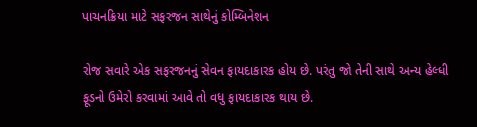પાચનક્રિયા માટે સફરજન સાથેનું કોમ્બિનેશન

રોજ સવારે એક સફરજનનું સેવન ફાયદાકારક હોય છે. પરંતુ જો તેની સાથે અન્ય હેલ્ધી ફૂડનો ઉમેરો કરવામાં આવે તો વધુ ફાયદાકારક થાય છે.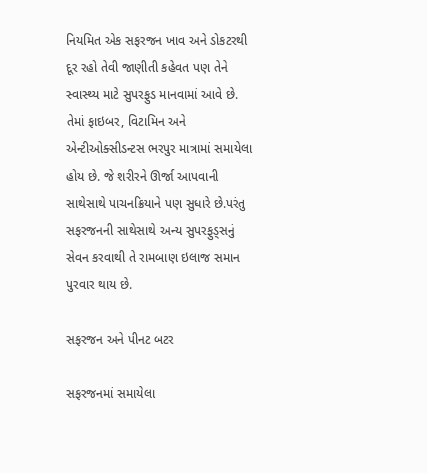નિયમિત એક સફરજન ખાવ અને ડોકટરથી દૂર રહો તેવી જાણીતી કહેવત પણ તેને સ્વાસ્થ્ય માટે સુપરફુડ માનવામાં આવે છે. તેમાં ફાઇબર, વિટામિન અને એન્ટીઓક્સીડન્ટસ ભરપુર માત્રામાં સમાયેલા હોય છે. જે શરીરને ઊર્જા આપવાની સાથેસાથે પાચનક્રિયાને પણ સુધારે છે.પરંતુ સફરજનની સાથેસાથે અન્ય સુપરફુડ્સનું સેવન કરવાથી તે રામબાણ ઇલાજ સમાન પુરવાર થાય છે.

સફરજન અને પીનટ બટર

સફરજનમાં સમાયેલા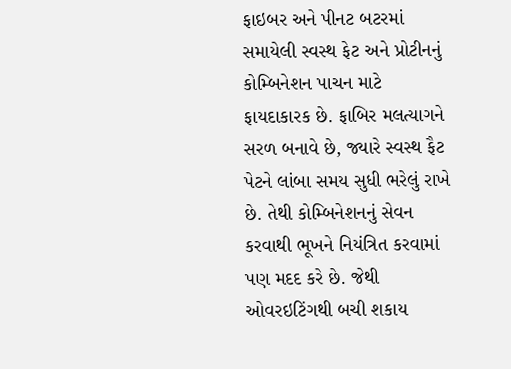ફાઇબર અને પીનટ બટરમાં સમાયેલી સ્વસ્થ ફેટ અને પ્રોટીનનું કોમ્બિનેશન પાચન માટે ફાયદાકારક છે. ફાબિર મલત્યાગને સરળ બનાવે છે, જ્યારે સ્વસ્થ ફૈટ પેટને લાંબા સમય સુધી ભરેલું રાખે છે. તેથી કોમ્બિનેશનનું સેવન કરવાથી ભૂખને નિયંત્રિત કરવામાં પણ મદદ કરે છે. જેથી ઓવરઇટિંગથી બચી શકાય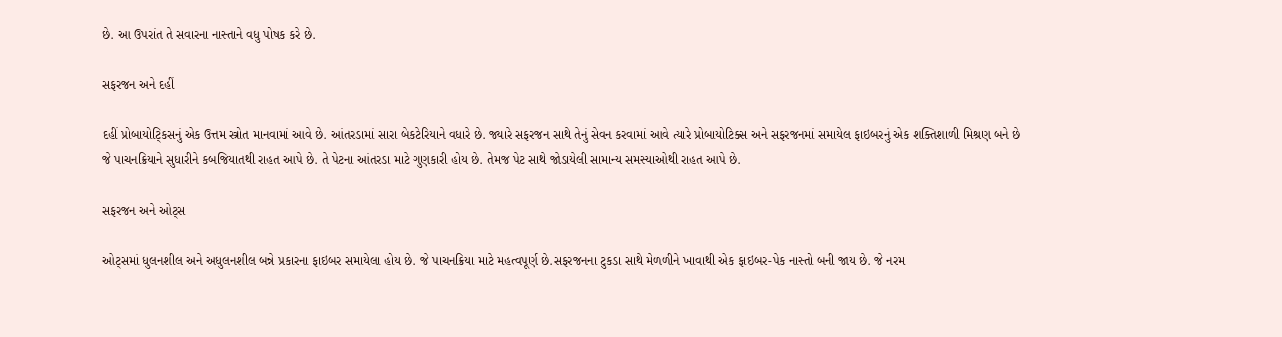છે. આ ઉપરાંત તે સવારના નાસ્તાને વધુ પોષક કરે છે.

સફરજન અને દહીં

દહીં પ્રોબાયોટ્કિસનું એક ઉત્તમ સ્ત્રોત માનવામાં આવે છે. આંતરડામાં સારા બેકટેરિયાને વધારે છે. જ્યારે સફરજન સાથે તેનું સેવન કરવામાં આવે ત્યારે પ્રોબાયોટિક્સ અને સફરજનમાં સમાયેલ ફાઇબરનું એક શક્તિશાળી મિશ્રણ બને છે જે પાચનક્રિયાને સુધારીને કબજિયાતથી રાહત આપે છે. તે પેટના આંતરડા માટે ગુણકારી હોય છે. તેમજ પેટ સાથે જોડાયેલી સામાન્ય સમસ્યાઓથી રાહત આપે છે.

સફરજન અને ઓટ્સ

ઓટ્સમાં ધુલનશીલ અને અધુલનશીલ બન્ને પ્રકારના ફાઇબર સમાયેલા હોય છે. જે પાચનક્રિયા માટે મહત્વપૂર્ણ છે.સફરજનના ટુકડા સાથે મેળળીને ખાવાથી એક ફાઇબર-પેક નાસ્તો બની જાય છે. જે નરમ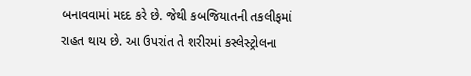બનાવવામાં મદદ કરે છે. જેથી કબજિયાતની તકલીફમાં રાહત થાય છે. આ ઉપરાંત તે શરીરમાં કસ્લેસ્ટ્રોલના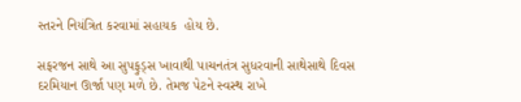સ્તરને નિયંત્રિત કરવામાં સહાયક  હોય છે.

સફરજન સાથે આ સુપફુડ્સ ખાવાથી પાચનતંત્ર સુધરવાની સાથેસાથે દિવસ દરમિયાન ઊર્જા પણ મળે છે. તેમજ પેટને સ્વસ્થ રાખે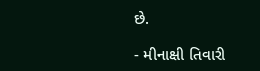છે.

- મીનાક્ષી તિવારી